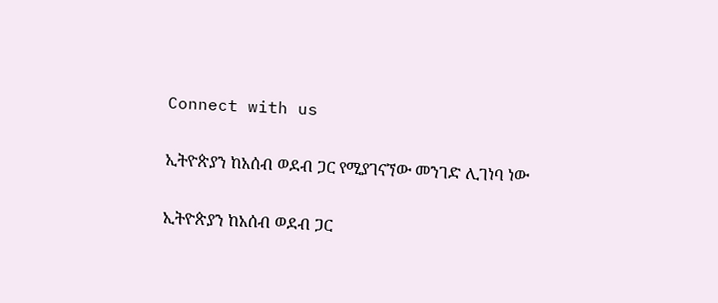Connect with us

ኢትዮጵያን ከአሰብ ወደብ ጋር የሚያገናኘው መንገድ ሊገነባ ነው

ኢትዮጵያን ከአሰብ ወደብ ጋር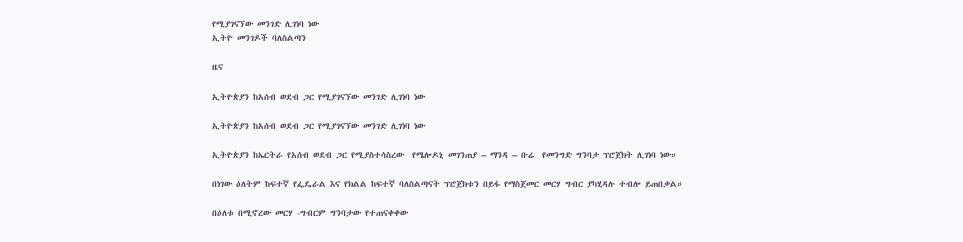የሚያገናኘው መንገድ ሊገነባ ነው
ኢትዮ መንገዶች ባለስልጣን

ዜና

ኢትዮጵያን ከአሰብ ወደብ ጋር የሚያገናኘው መንገድ ሊገነባ ነው

ኢትዮጵያን ከአሰብ ወደብ ጋር የሚያገናኘው መንገድ ሊገነባ ነው

ኢትዮጵያን ከኤርትራ የአሰብ ወደብ ጋር የሚያስተሳስረው  የሜሎዶኒ መገንጠያ – ማንዳ – ቡሬ  የመንግድ ግንባታ ፕሮጀክት ሊገነባ ነው።

በነገው ዕለትም ከፍተኛ የፌዴራል እና የክልል ከፍተኛ ባለስልጣናት ፕሮጀክቱን በይፋ የማስጀመር መርሃ ግብር ያካሂዳሉ ተብሎ ይጠበቃል።

በዕለቱ በሚኖረው መርሃ -ግብርም ግንባታው የተጠናቀቀው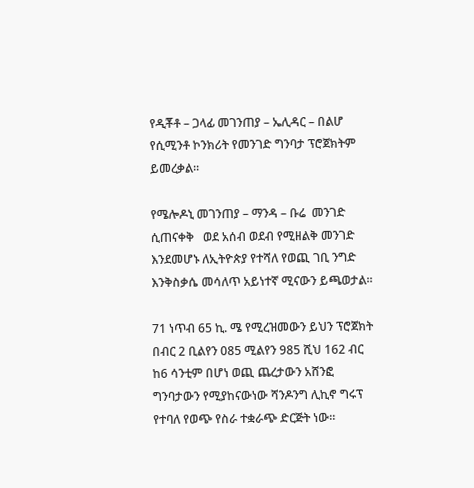የዲቾቶ – ጋላፊ መገንጠያ – ኤሊዳር – በልሆ የሲሚንቶ ኮንክሪት የመንገድ ግንባታ ፕሮጀክትም ይመረቃል።

የሜሎዶኒ መገንጠያ – ማንዳ – ቡሬ  መንገድ ሲጠናቀቅ   ወደ አሰብ ወደብ የሚዘልቅ መንገድ እንደመሆኑ ለኢትዮጵያ የተሻለ የወጪ ገቢ ንግድ እንቅስቃሴ መሳለጥ አይነተኛ ሚናውን ይጫወታል፡፡

71 ነጥብ 65 ኪ. ሜ የሚረዝመውን ይህን ፕሮጀክት በብር 2 ቢልየን 085 ሚልየን 985 ሺህ 162 ብር ከ6 ሳንቲም በሆነ ወጪ ጨረታውን አሸንፎ ግንባታውን የሚያከናውነው ሻንዶንግ ሊኪኖ ግሩፕ የተባለ የወጭ የስራ ተቋራጭ ድርጅት ነው።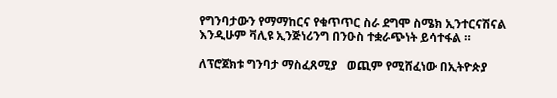የግንባታውን የማማከርና የቁጥጥር ስራ ደግሞ ስሜክ ኢንተርናሽናል እንዲሁም ቫሊዩ ኢንጅነሪንግ በንዑስ ተቋራጭነት ይሳተፋል ።

ለፕሮጀክቱ ግንባታ ማስፈጸሚያ   ወጪም የሚሸፈነው በኢትዮጵያ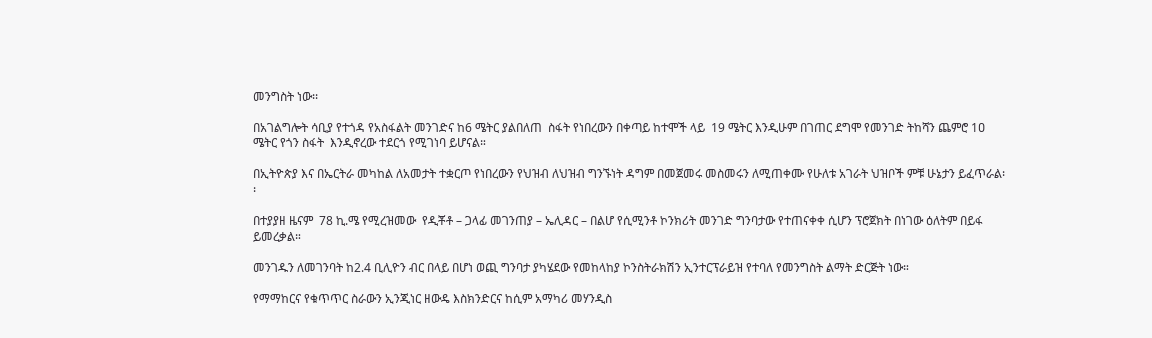መንግስት ነው፡፡

በአገልግሎት ሳቢያ የተጎዳ የአስፋልት መንገድና ከ6 ሜትር ያልበለጠ  ስፋት የነበረውን በቀጣይ ከተሞች ላይ  19 ሜትር እንዲሁም በገጠር ደግሞ የመንገድ ትከሻን ጨምሮ 1ዐ ሜትር የጎን ስፋት  እንዲኖረው ተደርጎ የሚገነባ ይሆናል።

በኢትዮጵያ እና በኤርትራ መካከል ለአመታት ተቋርጦ የነበረውን የህዝብ ለህዝብ ግንኙነት ዳግም በመጀመሩ መስመሩን ለሚጠቀሙ የሁለቱ አገራት ህዝቦች ምቹ ሁኔታን ይፈጥራል፡፡

በተያያዘ ዜናም  78 ኪ.ሜ የሚረዝመው  የዲቾቶ – ጋላፊ መገንጠያ – ኤሊዳር – በልሆ የሲሚንቶ ኮንክሪት መንገድ ግንባታው የተጠናቀቀ ሲሆን ፕሮጀክት በነገው ዕለትም በይፋ ይመረቃል።

መንገዱን ለመገንባት ከ2.4 ቢሊዮን ብር በላይ በሆነ ወጪ ግንባታ ያካሄደው የመከላከያ ኮንስትራክሽን ኢንተርፕራይዝ የተባለ የመንግስት ልማት ድርጅት ነው።

የማማከርና የቁጥጥር ስራውን ኢንጂነር ዘውዴ እስክንድርና ከሲም አማካሪ መሃንዲስ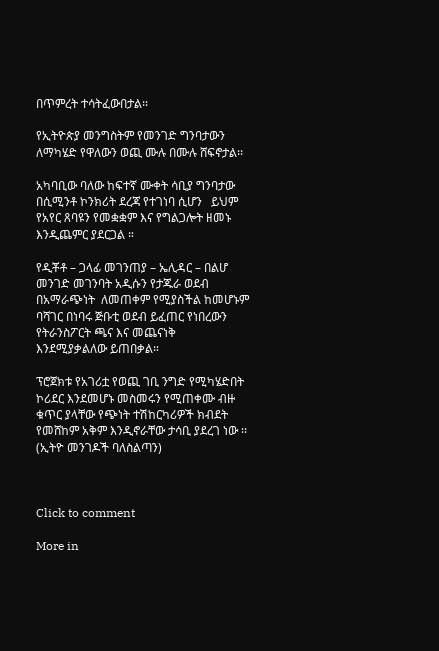በጥምረት ተሳትፈውበታል፡፡

የኢትዮጵያ መንግስትም የመንገድ ግንባታውን ለማካሄድ የዋለውን ወጪ ሙሉ በሙሉ ሸፍኖታል፡፡

አካባቢው ባለው ከፍተኛ ሙቀት ሳቢያ ግንባታው በሲሚንቶ ኮንክሪት ደረጃ የተገነባ ሲሆን   ይህም የአየር ጸባዩን የመቋቋም እና የግልጋሎት ዘመኑ እንዲጨምር ያደርጋል ።

የዲቾቶ – ጋላፊ መገንጠያ – ኤሊዳር – በልሆ መንገድ መገንባት አዲሱን የታጁራ ወደብ በአማራጭነት  ለመጠቀም የሚያስችል ከመሆኑም ባሻገር በነባሩ ጅቡቲ ወደብ ይፈጠር የነበረውን የትራንስፖርት ጫና እና መጨናነቅ እንደሚያቃልለው ይጠበቃል።

ፕሮጀክቱ የአገሪቷ የወጪ ገቢ ንግድ የሚካሄድበት ኮሪደር እንደመሆኑ መስመሩን የሚጠቀሙ ብዙ ቁጥር ያላቸው የጭነት ተሽከርካሪዎች ክብደት የመሸከም አቅም እንዲኖራቸው ታሳቢ ያደረገ ነው ፡፡ (ኢትዮ መንገዶች ባለስልጣን)



Click to comment

More in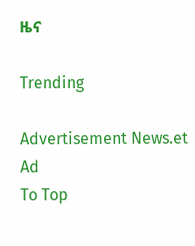ዜና

Trending

Advertisement News.et Ad
To Top